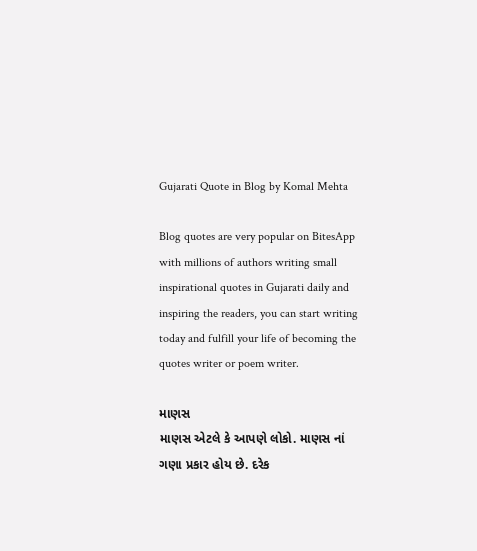Gujarati Quote in Blog by Komal Mehta

Blog quotes are very popular on BitesApp with millions of authors writing small inspirational quotes in Gujarati daily and inspiring the readers, you can start writing today and fulfill your life of becoming the quotes writer or poem writer.

માણસ
માણસ એટલે કે આપણે લોકો. માણસ નાં ગણા પ્રકાર હોય છે. દરેક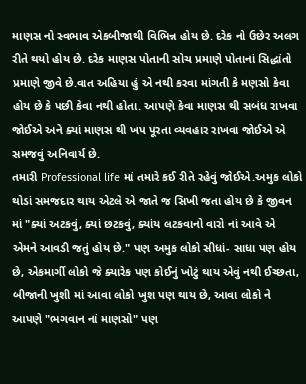માણસ નો સ્વભાવ એકબીજાથી વિભિન્ન હોય છે. દરેક નો ઉછેર અલગ રીતે થયો હોય છે. દરેક માણસ પોતાની સોચ પ્રમાણે પોતાનાં સિદ્ધાંતો પ્રમાણે જીવે છે.વાત અહિયા હું એ નથી કરવા માંગતી કે મણસો કેવા હોય છે કે પછી કેવા નથી હોતા. આપણે કેવા માણસ થી સબંધ રાખવા જોઈએ અને ક્યાં માણસ થી ખપ પૂરતા વ્યવહાર રાખવા જોઈએ એ સમજવું અનિવાર્ય છે.
તમારી Professional life માં તમારે કઈ રીતે રહેવું જોઈએ.અમુક લોકો થોડાં સમજદાર થાય એટલે એ જાતે જ સિખી જતા હોય છે કે જીવન માં "ક્યાં અટકવું, ક્યાં છટકવું, ક્યાંય લટકવાનો વારો નાં આવે એ એમને આવડી જતું હોય છે." પણ અમુક લોકો સીધાં- સાધા પણ હોય છે, એકમાર્ગી લોકો જે ક્યારેક પણ કોઈનું ખોટું થાય એવું નથી ઈચ્છતા, બીજાની ખુશી માં આવા લોકો ખુશ પણ થાય છે, આવા લોકો ને આપણે "ભગવાન નાં માણસો" પણ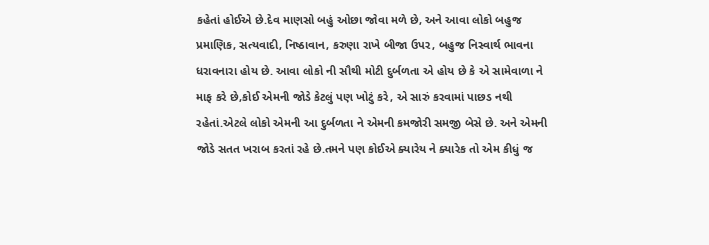કહેતાં હોઈએ છે.દેવ માણસો બહું ઓછા જોવા મળે છે, અને આવા લોકો બહુજ પ્રમાણિક, સત્યવાદી, નિષ્ઠાવાન, કરુણા રાખે બીજા ઉપર, બહુજ નિસ્વાર્થ ભાવના ધરાવનારા હોય છે. આવા લોકો ની સૌથી મોટી દુર્બળતા એ હોય છે કે એ સામેવાળા ને માફ કરે છે,કોઈ એમની જોડે કેટલું પણ ખોટું કરે, એ સારું કરવામાં પાછડ નથી રહેતાં.એટલે લોકો એમની આ દુર્બળતા ને એમની કમજોરી સમજી બેસે છે. અને એમની જોડે સતત ખરાબ કરતાં રહે છે.તમને પણ કોઈએ ક્યારેય ને ક્યારેક તો એમ કીધું જ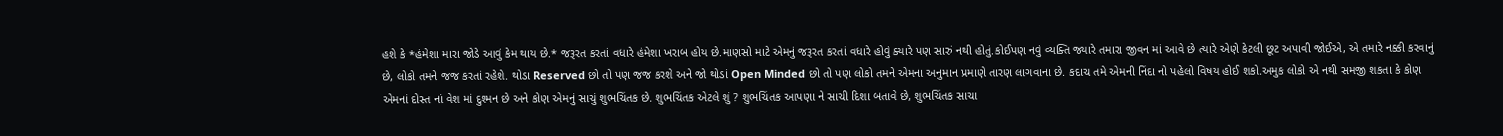હશે કે *હંમેશા મારા જોડે આવું કેમ થાય છે.* જરૂરત કરતાં વધારે હંમેશા ખરાબ હોય છે.માણસો માટે એમનું જરૂરત કરતાં વધારે હોવું ક્યારે પણ સારું નથી હોતું.કોઈપણ નવું વ્યક્તિ જ્યારે તમારા જીવન માં આવે છે ત્યારે એણે કેટલી છૂટ અપાવી જોઈએ, એ તમારે નક્કી કરવાનું છે, લોકો તમને જજ કરતાં રહેશે. થોડા Reserved છો તો પણ જજ કરશે અને જો થોડાં Open Minded છો તો પણ લોકો તમને એમના અનુમાન પ્રમાણે તારણ લાગવાના છે. કદાચ તમે એમની નિંદા નો પહેલો વિષય હોઈ શકો.અમુક લોકો એ નથી સમજી શકતા કે કોણ એમનાં દોસ્ત નાં વેશ માં દુશ્મન છે અને કોણ એમનું સાચું શુભચિંતક છે. શુભચિંતક એટલે શું ? શુભચિંતક આપણા ને સાચી દિશા બતાવે છે, શુભચિંતક સાચા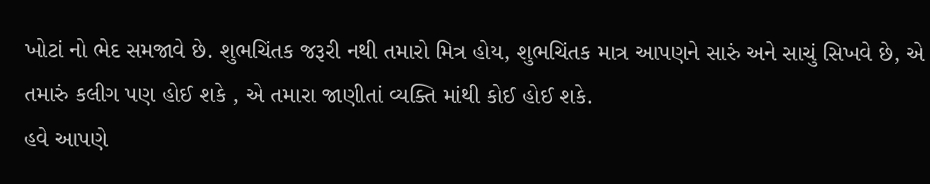ખોટાં નો ભેદ સમજાવે છે. શુભચિંતક જરૂરી નથી તમારો મિત્ર હોય, શુભચિંતક માત્ર આપણને સારું અને સાચું સિખવે છે, એ તમારું કલીગ પણ હોઈ શકે , એ તમારા જાણીતાં વ્યક્તિ માંથી કોઈ હોઈ શકે.
હવે આપણે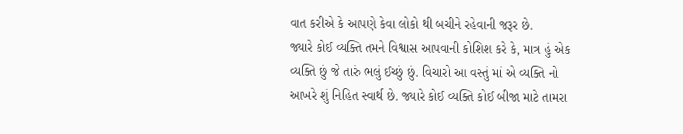વાત કરીએ કે આપણે કેવા લોકો થી બચીને રહેવાની જરૂર છે.
જ્યારે કોઈ વ્યક્તિ તમને વિશ્વાસ આપવાની કોશિશ કરે કે, માત્ર હું એક વ્યક્તિ છું જે તારું ભલું ઈચ્છું છું. વિચારો આ વસ્તું માં એ વ્યક્તિ નો આખરે શું નિહિત સ્વાર્થ છે. જ્યારે કોઈ વ્યક્તિ કોઈ બીજા માટે તામરા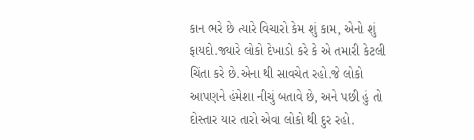કાન ભરે છે ત્યારે વિચારો કેમ શું કામ, એનો શું ફાયદો.જ્યારે લોકો દેખાડો કરે કે એ તમારી કેટલી ચિંતા કરે છે.એના થી સાવચેત રહો.જે લોકો આપણને હંમેશા નીચું બતાવે છે, અને પછી હું તો દોસ્તાર યાર તારો એવા લોકો થી દુર રહો.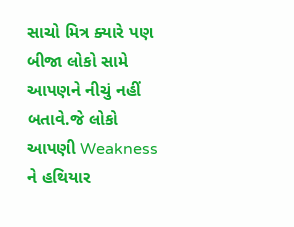સાચો મિત્ર ક્યારે પણ બીજા લોકો સામે આપણને નીચું નહીં બતાવે.જે લોકો આપણી Weakness ને હથિયાર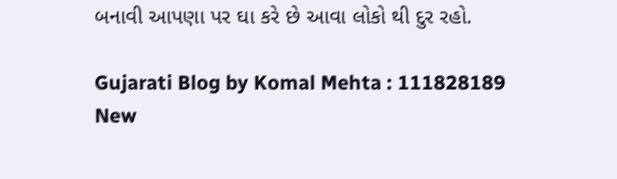બનાવી આપણા પર ઘા કરે છે આવા લોકો થી દુર રહો.

Gujarati Blog by Komal Mehta : 111828189
New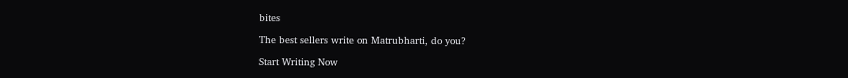bites

The best sellers write on Matrubharti, do you?

Start Writing Now